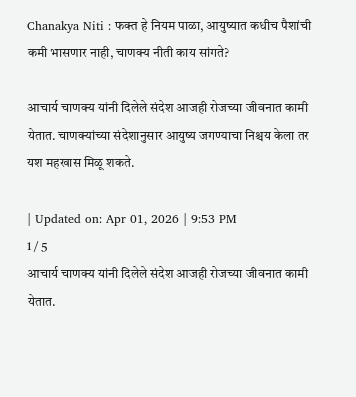Chanakya Niti : फक्त हे नियम पाळा, आयुष्यात कधीच पैशांची कमी भासणार नाही, चाणक्य नीती काय सांगते?

आचार्य चाणक्य यांनी दिलेले संदेश आजही रोजच्या जीवनात कामी येतात. चाणक्यांच्या संदेशानुसार आयुष्य जगण्याचा निश्चय केला तर यश महखास मिळू शकते.

| Updated on: Apr 01, 2026 | 9:53 PM
1 / 5
आचार्य चाणक्य यांनी दिलेले संदेश आजही रोजच्या जीवनात कामी येतात.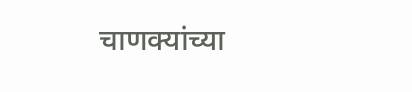चाणक्यांच्या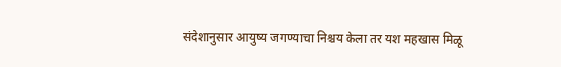संदेशानुसार आयुष्य जगण्याचा निश्चय केला तर यश महखास मिळू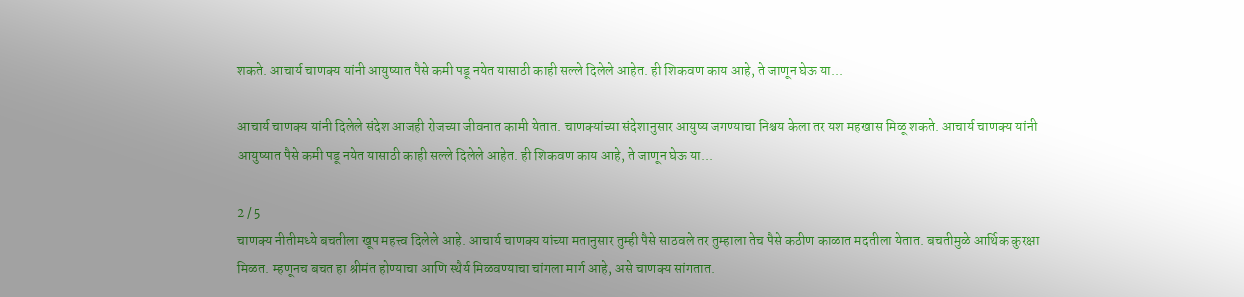शकते. आचार्य चाणक्य यांनी आयुष्यात पैसे कमी पडू नयेत यासाठी काही सल्ले दिलेले आहेत. ही शिकवण काय आहे, ते जाणून घेऊ या...

आचार्य चाणक्य यांनी दिलेले संदेश आजही रोजच्या जीवनात कामी येतात. चाणक्यांच्या संदेशानुसार आयुष्य जगण्याचा निश्चय केला तर यश महखास मिळू शकते. आचार्य चाणक्य यांनी आयुष्यात पैसे कमी पडू नयेत यासाठी काही सल्ले दिलेले आहेत. ही शिकवण काय आहे, ते जाणून घेऊ या...

2 / 5
चाणक्य नीतीमध्ये बचतीला खूप महत्त्व दिलेले आहे. आचार्य चाणक्य यांच्या मतानुसार तुम्ही पैसे साठवले तर तुम्हाला तेच पैसे कठीण काळात मदतीला येतात. बचतीमुळे आर्थिक कुरक्षा मिळत. म्हणूनच बचत हा श्रीमंत होण्याचा आणि स्थैर्य मिळवण्याचा चांगला मार्ग आहे, असे चाणक्य सांगतात.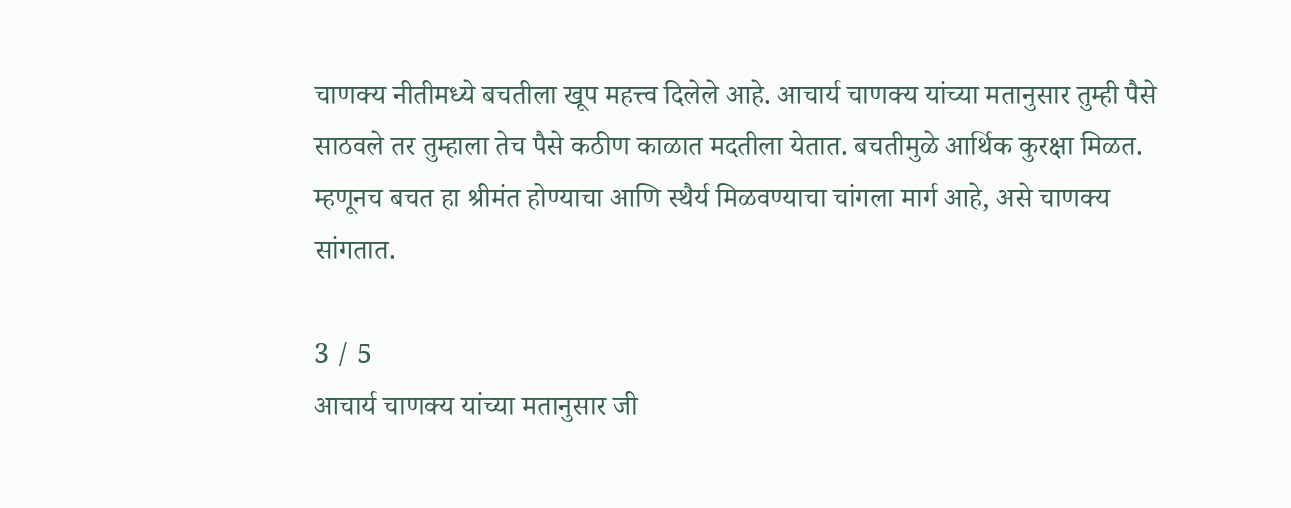चाणक्य नीतीमध्ये बचतीला खूप महत्त्व दिलेले आहे. आचार्य चाणक्य यांच्या मतानुसार तुम्ही पैसे साठवले तर तुम्हाला तेच पैसे कठीण काळात मदतीला येतात. बचतीमुळे आर्थिक कुरक्षा मिळत. म्हणूनच बचत हा श्रीमंत होण्याचा आणि स्थैर्य मिळवण्याचा चांगला मार्ग आहे, असे चाणक्य सांगतात.

3 / 5
आचार्य चाणक्य यांच्या मतानुसार जी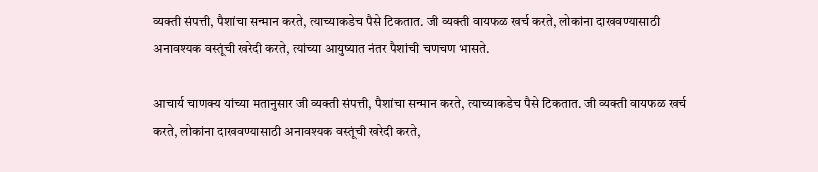व्यक्ती संपत्ती, पैशांचा सन्मान करते, त्याच्याकडेच पैसे टिकतात. जी व्यक्ती वायफळ खर्च करते, लोकांना दाखवण्यासाठी अनावश्यक वस्तूंची खरेदी करते, त्यांच्या आयुष्यात नंतर पैशांची चणचण भासते.

आचार्य चाणक्य यांच्या मतानुसार जी व्यक्ती संपत्ती, पैशांचा सन्मान करते, त्याच्याकडेच पैसे टिकतात. जी व्यक्ती वायफळ खर्च करते, लोकांना दाखवण्यासाठी अनावश्यक वस्तूंची खरेदी करते,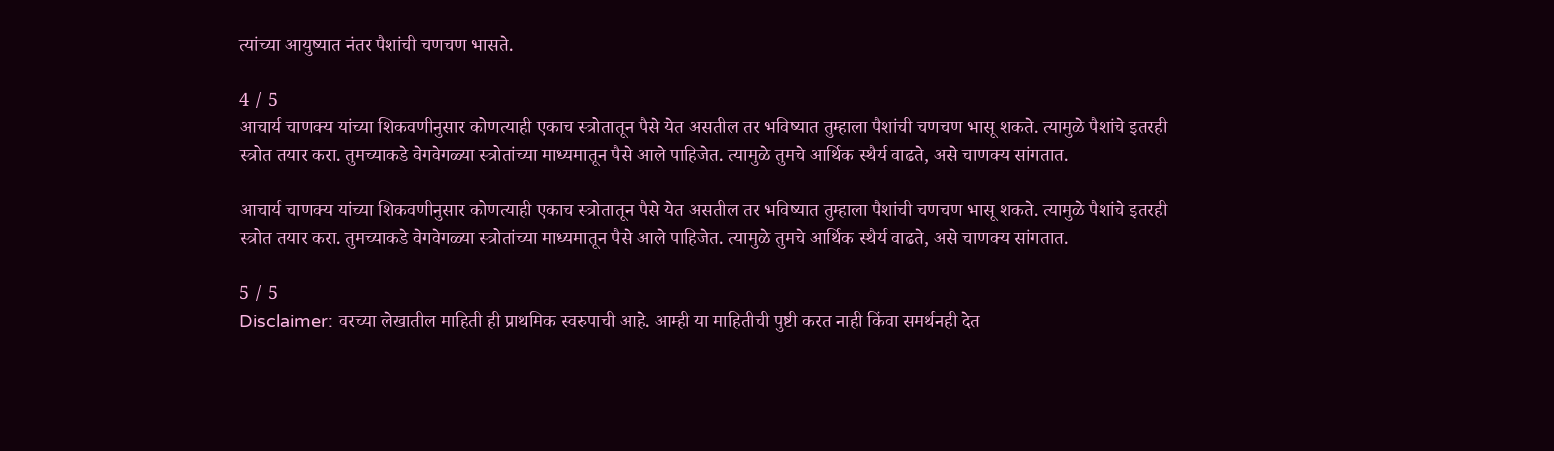त्यांच्या आयुष्यात नंतर पैशांची चणचण भासते.

4 / 5
आचार्य चाणक्य यांच्या शिकवणीनुसार कोणत्याही एकाच स्त्रोतातून पैसे येत असतील तर भविष्यात तुम्हाला पैशांची चणचण भासू शकते. त्यामुळे पैशांचे इतरही स्त्रोत तयार करा. तुमच्याकडे वेगवेगळ्या स्त्रोतांच्या माध्यमातून पैसे आले पाहिजेत. त्यामुळे तुमचे आर्थिक स्थैर्य वाढते, असे चाणक्य सांगतात.

आचार्य चाणक्य यांच्या शिकवणीनुसार कोणत्याही एकाच स्त्रोतातून पैसे येत असतील तर भविष्यात तुम्हाला पैशांची चणचण भासू शकते. त्यामुळे पैशांचे इतरही स्त्रोत तयार करा. तुमच्याकडे वेगवेगळ्या स्त्रोतांच्या माध्यमातून पैसे आले पाहिजेत. त्यामुळे तुमचे आर्थिक स्थैर्य वाढते, असे चाणक्य सांगतात.

5 / 5
Disclaimer: वरच्या लेखातील माहिती ही प्राथमिक स्वरुपाची आहे. आम्ही या माहितीची पुष्टी करत नाही किंवा समर्थनही देत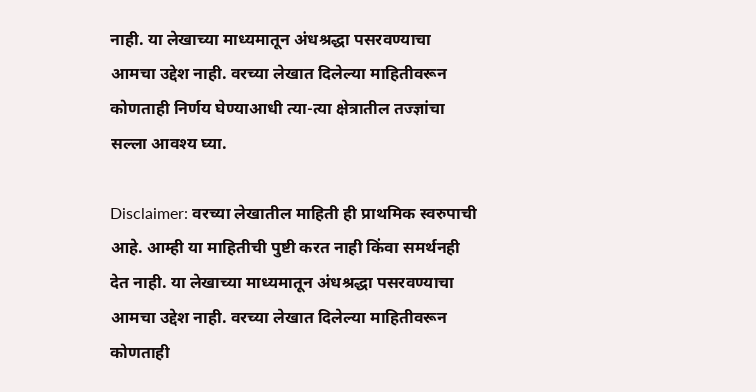नाही. या लेखाच्या माध्यमातून अंधश्रद्धा पसरवण्याचा आमचा उद्देश नाही. वरच्या लेखात दिलेल्या माहितीवरून कोणताही निर्णय घेण्याआधी त्या-त्या क्षेत्रातील तज्ज्ञांचा सल्ला आवश्य घ्या.

Disclaimer: वरच्या लेखातील माहिती ही प्राथमिक स्वरुपाची आहे. आम्ही या माहितीची पुष्टी करत नाही किंवा समर्थनही देत नाही. या लेखाच्या माध्यमातून अंधश्रद्धा पसरवण्याचा आमचा उद्देश नाही. वरच्या लेखात दिलेल्या माहितीवरून कोणताही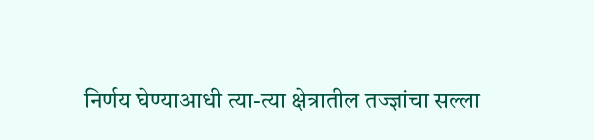निर्णय घेण्याआधी त्या-त्या क्षेत्रातील तज्ज्ञांचा सल्ला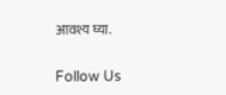आवश्य घ्या.

Follow Us